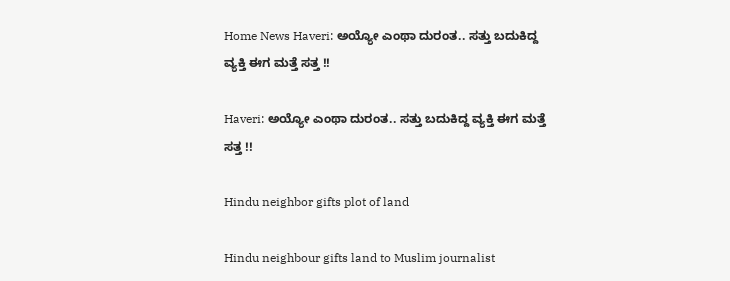Home News Haveri: ಅಯ್ಯೋ ಎಂಥಾ ದುರಂತ.. ಸತ್ತು ಬದುಕಿದ್ದ ವ್ಯಕ್ತಿ ಈಗ ಮತ್ತೆ ಸತ್ತ !!

Haveri: ಅಯ್ಯೋ ಎಂಥಾ ದುರಂತ.. ಸತ್ತು ಬದುಕಿದ್ದ ವ್ಯಕ್ತಿ ಈಗ ಮತ್ತೆ ಸತ್ತ !!

Hindu neighbor gifts plot of land

Hindu neighbour gifts land to Muslim journalist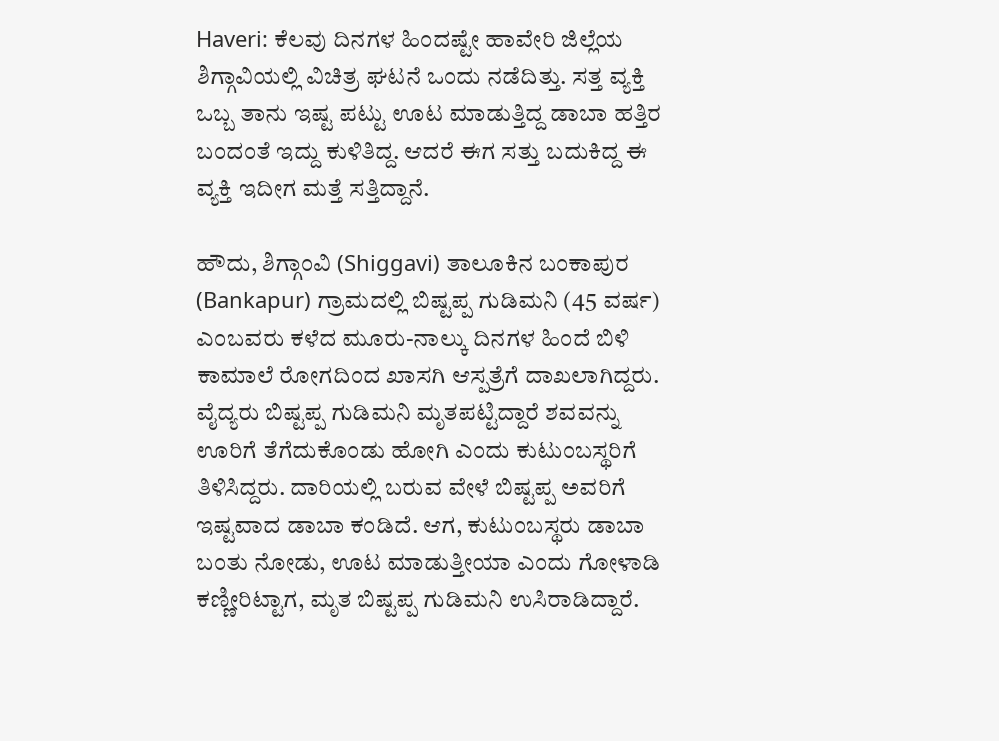Haveri: ಕೆಲವು ದಿನಗಳ ಹಿಂದಷ್ಟೇ ಹಾವೇರಿ ಜಿಲ್ಲೆಯ ಶಿಗ್ಗಾವಿಯಲ್ಲಿ ವಿಚಿತ್ರ ಘಟನೆ ಒಂದು ನಡೆದಿತ್ತು. ಸತ್ತ ವ್ಯಕ್ತಿ ಒಬ್ಬ ತಾನು ಇಷ್ಟ ಪಟ್ಟು ಊಟ ಮಾಡುತ್ತಿದ್ದ ಡಾಬಾ ಹತ್ತಿರ ಬಂದಂತೆ ಇದ್ದು ಕುಳಿತಿದ್ದ. ಆದರೆ ಈಗ ಸತ್ತು ಬದುಕಿದ್ದ ಈ ವ್ಯಕ್ತಿ ಇದೀಗ ಮತ್ತೆ ಸತ್ತಿದ್ದಾನೆ.

ಹೌದು, ಶಿಗ್ಗಾಂವಿ (Shiggavi) ತಾಲೂಕಿನ ಬಂಕಾಪುರ (Bankapur) ಗ್ರಾಮದಲ್ಲಿ ಬಿಷ್ಟಪ್ಪ ಗುಡಿಮನಿ (45 ವರ್ಷ) ಎಂಬವರು ಕಳೆದ ಮೂರು-ನಾಲ್ಕು‌ ದಿನಗಳ ಹಿಂದೆ ಬಿಳಿ ಕಾಮಾಲೆ ರೋಗದಿಂದ ಖಾಸಗಿ ಆಸ್ಪತ್ರೆಗೆ ದಾಖಲಾಗಿದ್ದರು. ವೈದ್ಯರು ಬಿಷ್ಟಪ್ಪ ಗುಡಿಮನಿ ಮೃತಪಟ್ಟಿದ್ದಾರೆ ಶವವನ್ನು ಊರಿಗೆ ತೆಗೆದುಕೊಂಡು ಹೋಗಿ ಎಂದು ಕುಟುಂಬಸ್ಥರಿಗೆ ತಿಳಿಸಿದ್ದರು. ದಾರಿಯಲ್ಲಿ ಬರುವ ವೇಳೆ ಬಿಷ್ಟಪ್ಪ ಅವರಿಗೆ ಇಷ್ಟವಾದ ಡಾಬಾ ಕಂಡಿದೆ. ಆಗ, ಕುಟುಂಬಸ್ಥರು ಡಾಬಾ ಬಂತು ನೋಡು, ಊಟ ಮಾಡುತ್ತೀಯಾ ಎಂದು ಗೋಳಾಡಿ ಕಣ್ಣೀರಿಟ್ಟಾಗ, ಮೃತ ಬಿಷ್ಟಪ್ಪ ಗುಡಿಮನಿ ಉಸಿರಾಡಿದ್ದಾರೆ.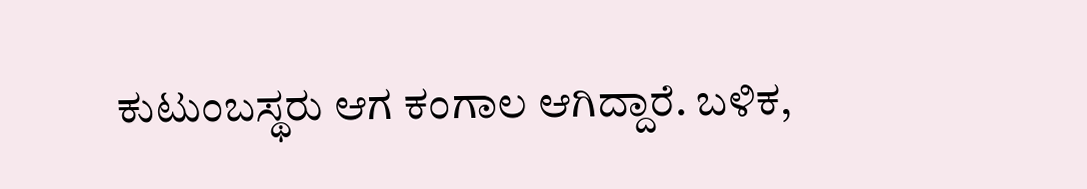ಕುಟುಂಬಸ್ಥರು ಆಗ ಕಂಗಾಲ ಆಗಿದ್ದಾರೆ. ಬಳಿಕ,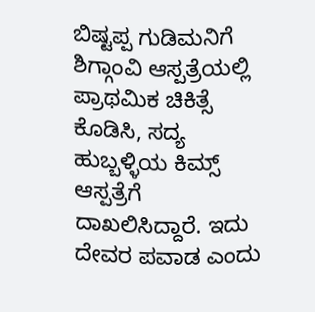ಬಿಷ್ಟಪ್ಪ ಗುಡಿಮನಿಗೆ ಶಿಗ್ಗಾಂವಿ ಆಸ್ಪತ್ರೆಯಲ್ಲಿ ಪ್ರಾಥಮಿಕ ಚಿಕಿತ್ಸೆ ಕೊಡಿಸಿ, ಸದ್ಯ ಹುಬ್ಬಳ್ಳಿಯ ಕಿಮ್ಸ್ ಆಸ್ಪತ್ರೆಗೆ ದಾಖಲಿಸಿದ್ದಾರೆ. ಇದು ದೇವರ ಪವಾಡ ಎಂದು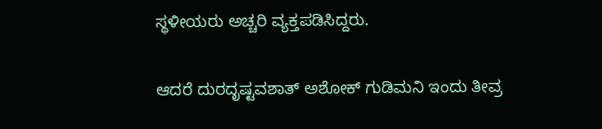ಸ್ಥಳೀಯರು ಅಚ್ಚರಿ ವ್ಯಕ್ತಪಡಿಸಿದ್ದರು.

ಆದರೆ ದುರದೃಷ್ಟವಶಾತ್‌ ಅಶೋಕ್‌ ಗುಡಿಮನಿ ಇಂದು ತೀವ್ರ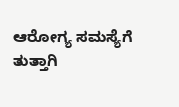ಆರೋಗ್ಯ ಸಮಸ್ಯೆಗೆ ತುತ್ತಾಗಿ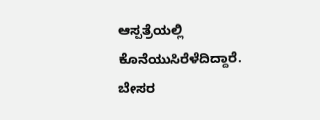ಆಸ್ಪತ್ರೆಯಲ್ಲಿ ಕೊನೆಯುಸಿರೆಳೆದಿದ್ದಾರೆ. ಬೇಸರ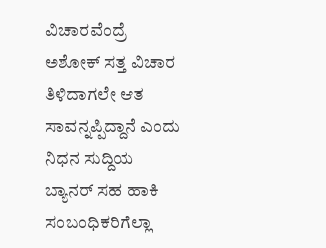ವಿಚಾರವೆಂದ್ರೆ ಅಶೋಕ್‌ ಸತ್ತ ವಿಚಾರ ತಿಳಿದಾಗಲೇ ಆತ ಸಾವನ್ನಪ್ಪಿದ್ದಾನೆ ಎಂದು ನಿಧನ ಸುದ್ದಿಯ ಬ್ಯಾನರ್ ಸಹ ಹಾಕಿ ಸಂಬಂಧಿಕರಿಗೆಲ್ಲಾ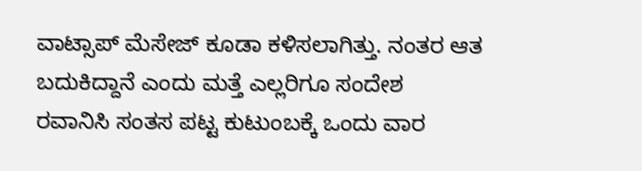ವಾಟ್ಸಾಪ್‌ ಮೆಸೇಜ್‌ ಕೂಡಾ ಕಳಿಸಲಾಗಿತ್ತು. ನಂತರ ಆತ ಬದುಕಿದ್ದಾನೆ ಎಂದು ಮತ್ತೆ ಎಲ್ಲರಿಗೂ ಸಂದೇಶ ರವಾನಿಸಿ ಸಂತಸ ಪಟ್ಟ ಕುಟುಂಬಕ್ಕೆ ಒಂದು ವಾರ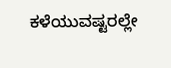ಕಳೆಯುವಷ್ಟರಲ್ಲೇ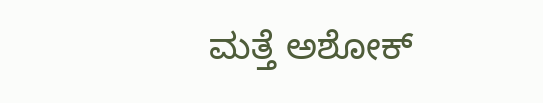ಮತ್ತೆ ಅಶೋಕ್‌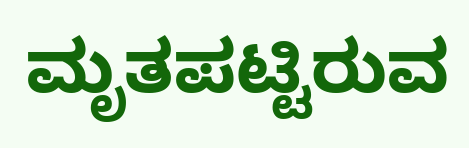ಮೃತಪಟ್ಟಿರುವ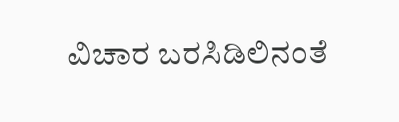ವಿಚಾರ ಬರಸಿಡಿಲಿನಂತೆ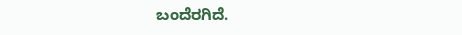ಬಂದೆರಗಿದೆ.